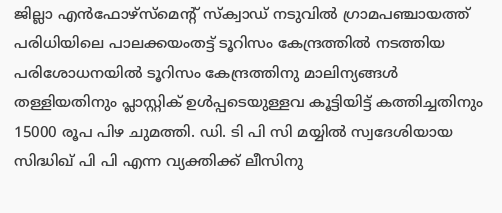ജില്ലാ എൻഫോഴ്സ്മെന്റ് സ്ക്വാഡ് നടുവിൽ ഗ്രാമപഞ്ചായത്ത് പരിധിയിലെ പാലക്കയംതട്ട് ടൂറിസം കേന്ദ്രത്തിൽ നടത്തിയ പരിശോധനയിൽ ടൂറിസം കേന്ദ്രത്തിനു മാലിന്യങ്ങൾ തള്ളിയതിനും പ്ലാസ്റ്റിക് ഉൾപ്പടെയുള്ളവ കൂട്ടിയിട്ട് കത്തിച്ചതിനും 15000 രൂപ പിഴ ചുമത്തി. ഡി. ടി പി സി മയ്യിൽ സ്വദേശിയായ സിദ്ധിഖ് പി പി എന്ന വ്യക്തിക്ക് ലീസിനു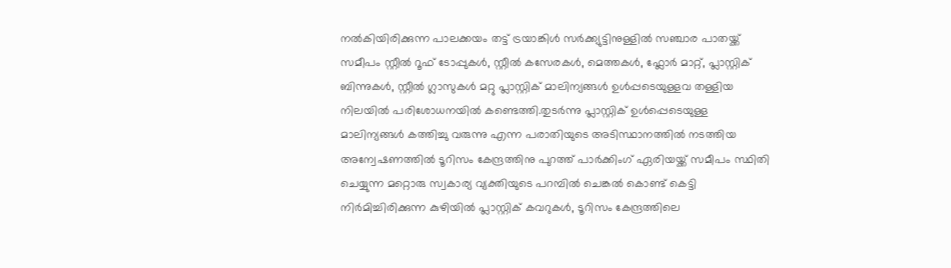നൽകിയിരിക്കുന്ന പാലക്കയം തട്ട് ട്രയാങ്കിൾ സർക്ക്യുട്ടിനുള്ളിൽ സഞ്ചാര പാതയ്ക്ക് സമീപം സ്റ്റീൽ റൂഫ് ടോപ്പുകൾ, സ്റ്റീൽ കസേരകൾ, മെത്തകൾ, ഫ്ലോർ മാറ്റ്, പ്ലാസ്റ്റിക് ബിന്നുകൾ, സ്റ്റീൽ ഗ്ലാസുകൾ മറ്റു പ്ലാസ്റ്റിക് മാലിന്യങ്ങൾ ഉൾപ്പടെയുള്ളവ തള്ളിയ നിലയിൽ പരിശോധനയിൽ കണ്ടെത്തി.തുടർന്നു പ്ലാസ്റ്റിക് ഉൾപ്പെടെയുള്ള മാലിന്യങ്ങൾ കത്തിച്ചു വരുന്നു എന്ന പരാതിയുടെ അടിസ്ഥാനത്തിൽ നടത്തിയ അന്വേഷണത്തിൽ ടൂറിസം കേന്ദ്രത്തിനു പുറത്ത് പാർക്കിംഗ് ഏരിയയ്ക്ക് സമീപം സ്ഥിതി ചെയ്യുന്ന മറ്റൊരു സ്വകാര്യ വ്യക്തിയുടെ പറമ്പിൽ ചെങ്കൽ കൊണ്ട് കെട്ടി നിർമിച്ചിരിക്കുന്ന കുഴിയിൽ പ്ലാസ്റ്റിക് കവറുകൾ, ടൂറിസം കേന്ദ്രത്തിലെ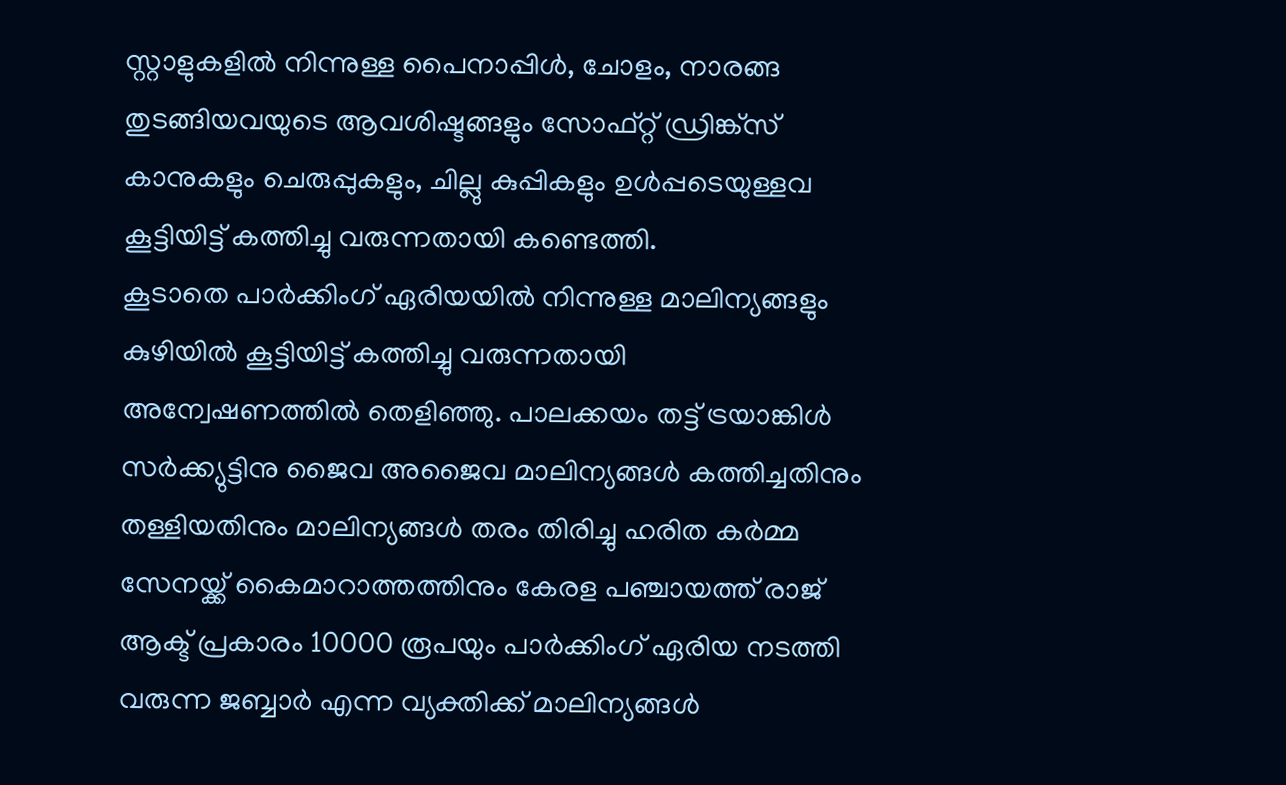സ്റ്റാളുകളിൽ നിന്നുള്ള പൈനാപ്പിൾ, ചോളം, നാരങ്ങ തുടങ്ങിയവയുടെ ആവശിഷ്ടങ്ങളും സോഫ്റ്റ് ഡ്രിങ്ക്സ് കാനുകളും ചെരുപ്പുകളും, ചില്ലു കുപ്പികളും ഉൾപ്പടെയുള്ളവ കൂട്ടിയിട്ട് കത്തിച്ചു വരുന്നതായി കണ്ടെത്തി.
കൂടാതെ പാർക്കിംഗ് ഏരിയയിൽ നിന്നുള്ള മാലിന്യങ്ങളും കുഴിയിൽ കൂട്ടിയിട്ട് കത്തിച്ചു വരുന്നതായി അന്വേഷണത്തിൽ തെളിഞ്ഞു. പാലക്കയം തട്ട് ട്രയാങ്കിൾ സർക്ക്യുട്ടിനു ജൈവ അജൈവ മാലിന്യങ്ങൾ കത്തിച്ചതിനും തള്ളിയതിനും മാലിന്യങ്ങൾ തരം തിരിച്ചു ഹരിത കർമ്മ സേനയ്ക്ക് കൈമാറാത്തത്തിനും കേരള പഞ്ചായത്ത് രാജ് ആക്ട് പ്രകാരം 10000 രൂപയും പാർക്കിംഗ് ഏരിയ നടത്തി വരുന്ന ജബ്ബാർ എന്ന വ്യക്തിക്ക് മാലിന്യങ്ങൾ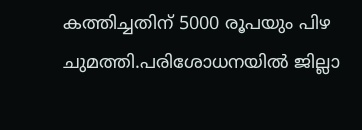കത്തിച്ചതിന് 5000 രൂപയും പിഴ ചുമത്തി.പരിശോധനയിൽ ജില്ലാ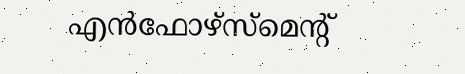എൻഫോഴ്സ്മെന്റ്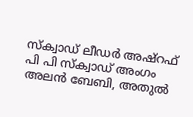സ്ക്വാഡ് ലീഡർ അഷ്റഫ് പി പി സ്ക്വാഡ് അംഗം അലൻ ബേബി, അതുൽ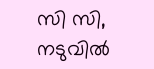സി സി, നടുവിൽ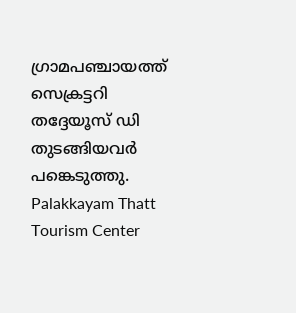ഗ്രാമപഞ്ചായത്ത് സെക്രട്ടറി തദ്ദേയൂസ് ഡി തുടങ്ങിയവർ പങ്കെടുത്തു.
Palakkayam Thatt Tourism Center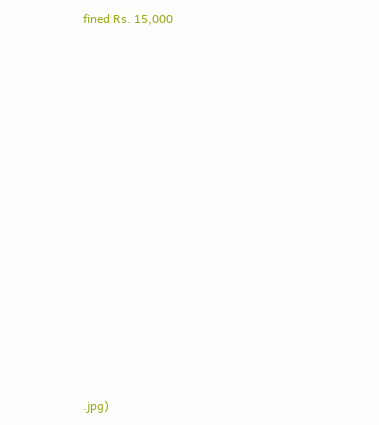fined Rs. 15,000














.jpg)